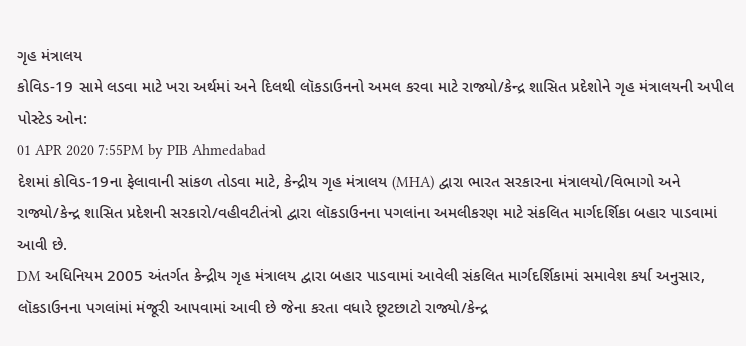ગૃહ મંત્રાલય
કોવિડ-19 સામે લડવા માટે ખરા અર્થમાં અને દિલથી લૉકડાઉનનો અમલ કરવા માટે રાજ્યો/કેન્દ્ર શાસિત પ્રદેશોને ગૃહ મંત્રાલયની અપીલ
પોસ્ટેડ ઓન:
01 APR 2020 7:55PM by PIB Ahmedabad
દેશમાં કોવિડ-19ના ફેલાવાની સાંકળ તોડવા માટે, કેન્દ્રીય ગૃહ મંત્રાલય (MHA) દ્વારા ભારત સરકારના મંત્રાલયો/વિભાગો અને રાજ્યો/કેન્દ્ર શાસિત પ્રદેશની સરકારો/વહીવટીતંત્રો દ્વારા લૉકડાઉનના પગલાંના અમલીકરણ માટે સંકલિત માર્ગદર્શિકા બહાર પાડવામાં આવી છે.
DM અધિનિયમ 2005 અંતર્ગત કેન્દ્રીય ગૃહ મંત્રાલય દ્વારા બહાર પાડવામાં આવેલી સંકલિત માર્ગદર્શિકામાં સમાવેશ કર્યા અનુસાર, લૉકડાઉનના પગલાંમાં મંજૂરી આપવામાં આવી છે જેના કરતા વધારે છૂટછાટો રાજ્યો/કેન્દ્ર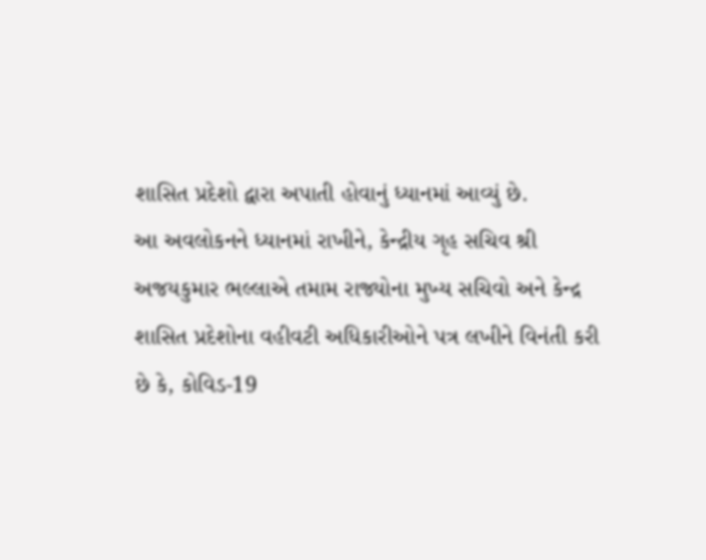શાસિત પ્રદેશો દ્વારા અપાતી હોવાનું ધ્યાનમાં આવ્યું છે.
આ અવલોકનને ધ્યાનમાં રાખીને, કેન્દ્રીય ગૃહ સચિવ શ્રી અજયકુમાર ભલ્લાએ તમામ રાજ્યોના મુખ્ય સચિવો અને કેન્દ્ર શાસિત પ્રદેશોના વહીવટી અધિકારીઓને પત્ર લખીને વિનંતી કરી છે કે, કોવિડ-19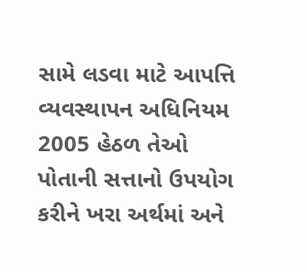સામે લડવા માટે આપત્તિ વ્યવસ્થાપન અધિનિયમ 2005 હેઠળ તેઓ પોતાની સત્તાનો ઉપયોગ કરીને ખરા અર્થમાં અને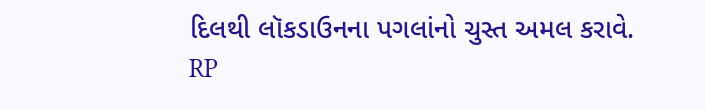દિલથી લૉકડાઉનના પગલાંનો ચુસ્ત અમલ કરાવે.
RP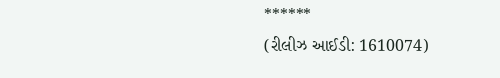******
(રીલીઝ આઈડી: 1610074)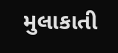મુલાકાતી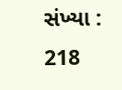સંખ્યા : 218